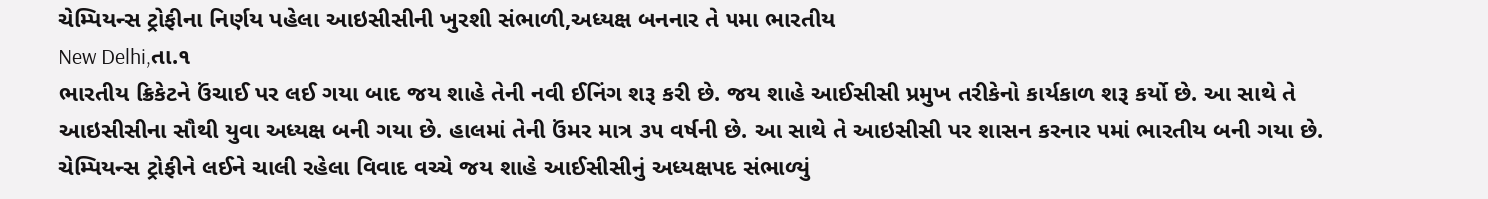ચેમ્પિયન્સ ટ્રોફીના નિર્ણય પહેલા આઇસીસીની ખુરશી સંભાળી,અધ્યક્ષ બનનાર તે ૫મા ભારતીય
New Delhi,તા.૧
ભારતીય ક્રિકેટને ઉંચાઈ પર લઈ ગયા બાદ જય શાહે તેની નવી ઈનિંગ શરૂ કરી છે. જય શાહે આઈસીસી પ્રમુખ તરીકેનો કાર્યકાળ શરૂ કર્યો છે. આ સાથે તે આઇસીસીના સૌથી યુવા અધ્યક્ષ બની ગયા છે. હાલમાં તેની ઉંમર માત્ર ૩૫ વર્ષની છે. આ સાથે તે આઇસીસી પર શાસન કરનાર ૫માં ભારતીય બની ગયા છે. ચેમ્પિયન્સ ટ્રોફીને લઈને ચાલી રહેલા વિવાદ વચ્ચે જય શાહે આઈસીસીનું અધ્યક્ષપદ સંભાળ્યું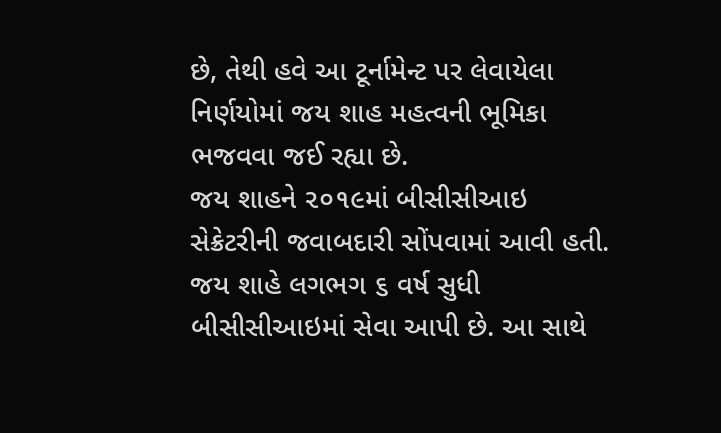છે, તેથી હવે આ ટૂર્નામેન્ટ પર લેવાયેલા નિર્ણયોમાં જય શાહ મહત્વની ભૂમિકા ભજવવા જઈ રહ્યા છે.
જય શાહને ૨૦૧૯માં બીસીસીઆઇ સેક્રેટરીની જવાબદારી સોંપવામાં આવી હતી. જય શાહે લગભગ ૬ વર્ષ સુધી બીસીસીઆઇમાં સેવા આપી છે. આ સાથે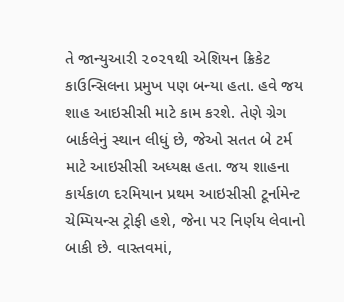તે જાન્યુઆરી ૨૦૨૧થી એશિયન ક્રિકેટ કાઉન્સિલના પ્રમુખ પણ બન્યા હતા. હવે જય શાહ આઇસીસી માટે કામ કરશે. તેણે ગ્રેગ બાર્કલેનું સ્થાન લીધું છે, જેઓ સતત બે ટર્મ માટે આઇસીસી અધ્યક્ષ હતા. જય શાહના કાર્યકાળ દરમિયાન પ્રથમ આઇસીસી ટૂર્નામેન્ટ ચેમ્પિયન્સ ટ્રોફી હશે, જેના પર નિર્ણય લેવાનો બાકી છે. વાસ્તવમાં,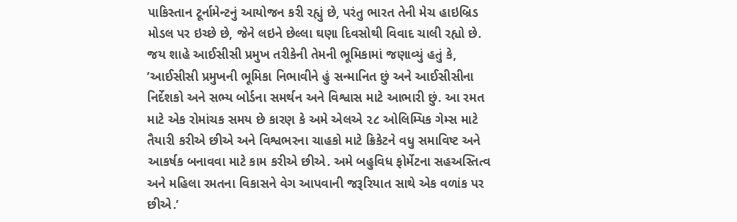પાકિસ્તાન ટૂર્નામેન્ટનું આયોજન કરી રહ્યું છે, પરંતુ ભારત તેની મેચ હાઇબ્રિડ મોડલ પર ઇચ્છે છે, જેને લઇને છેલ્લા ઘણા દિવસોથી વિવાદ ચાલી રહ્યો છે.
જય શાહે આઈસીસી પ્રમુખ તરીકેની તેમની ભૂમિકામાં જણાવ્યું હતું કે, ’આઈસીસી પ્રમુખની ભૂમિકા નિભાવીને હું સન્માનિત છું અને આઈસીસીના નિર્દેશકો અને સભ્ય બોર્ડના સમર્થન અને વિશ્વાસ માટે આભારી છું. આ રમત માટે એક રોમાંચક સમય છે કારણ કે અમે એલએ ૨૮ ઓલિમ્પિક ગેમ્સ માટે તૈયારી કરીએ છીએ અને વિશ્વભરના ચાહકો માટે ક્રિકેટને વધુ સમાવિષ્ટ અને આકર્ષક બનાવવા માટે કામ કરીએ છીએ. અમે બહુવિધ ફોર્મેટના સહઅસ્તિત્વ અને મહિલા રમતના વિકાસને વેગ આપવાની જરૂરિયાત સાથે એક વળાંક પર છીએ.’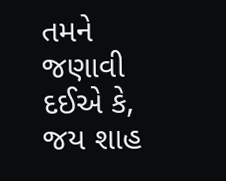તમને જણાવી દઈએ કે, જય શાહ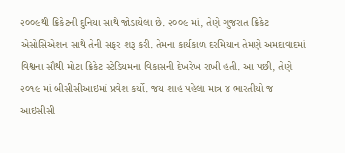૨૦૦૯થી ક્રિકેટની દુનિયા સાથે જોડાયેલા છે. ૨૦૦૯ માં, તેણે ગુજરાત ક્રિકેટ એસોસિએશન સાથે તેની સફર શરૂ કરી. તેમના કાર્યકાળ દરમિયાન તેમણે અમદાવાદમાં વિશ્વના સૌથી મોટા ક્રિકેટ સ્ટેડિયમના વિકાસની દેખરેખ રાખી હતી. આ પછી, તેણે ૨૦૧૯ માં બીસીસીઆઇમાં પ્રવેશ કર્યો. જય શાહ પહેલા માત્ર ૪ ભારતીયો જ આઇસીસી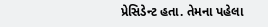પ્રેસિડેન્ટ હતા. તેમના પહેલા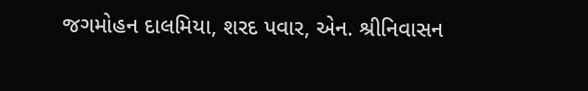જગમોહન દાલમિયા, શરદ પવાર, એન. શ્રીનિવાસન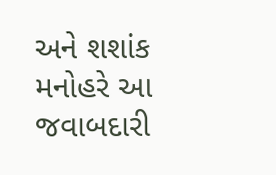અને શશાંક મનોહરે આ જવાબદારી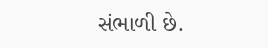સંભાળી છે.